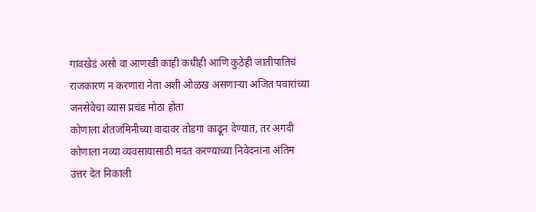गावखेडं असो वा आणखी काही कधीही आणि कुठेही जातीपातिचं राजकारण न करणारा नेता अशी ओळख असणाऱ्या अजित पवारांच्या जनसेवेचा व्यास प्रचंड मोठा होता
कोणाला शेतजमिनीच्या वादावर तोडगा काढून देण्यात, तर अगदी कोणाला नव्या व्यवसायासाठी मदत करण्याच्या निवेदनांना अंतिम उत्तर देत निकाली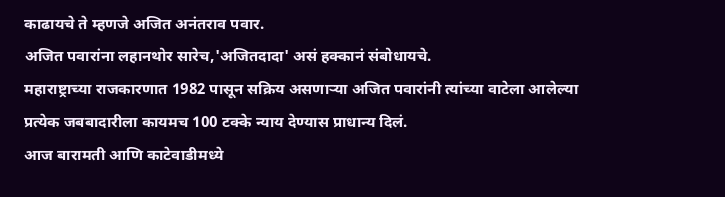काढायचे ते म्हणजे अजित अनंतराव पवार.
अजित पवारांना लहानथोर सारेच,'अजितदादा' असं हक्कानं संबोधायचे.
महाराष्ट्राच्या राजकारणात 1982 पासून सक्रिय असणाऱ्या अजित पवारांनी त्यांच्या वाटेला आलेल्या प्रत्येक जबबादारीला कायमच 100 टक्के न्याय देण्यास प्राधान्य दिलं.
आज बारामती आणि काटेवाडीमध्ये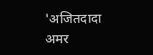'अजितदादा अमर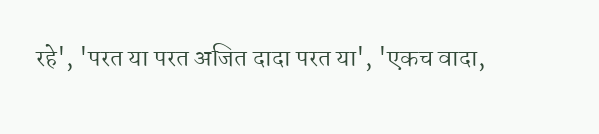रहे', 'परत या परत अजित दादा परत या', 'एकच वादा,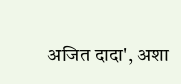अजित दादा', अशा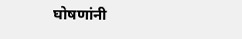घोषणांनी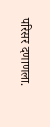परिसर दणाणला.